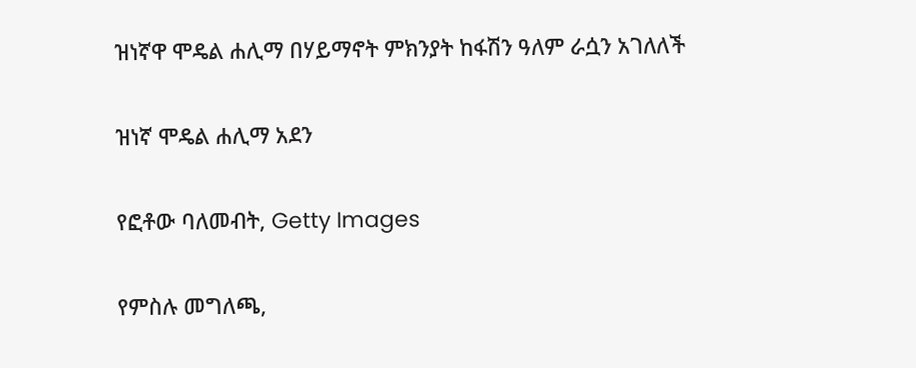ዝነኛዋ ሞዴል ሐሊማ በሃይማኖት ምክንያት ከፋሽን ዓለም ራሷን አገለለች

ዝነኛ ሞዴል ሐሊማ አደን

የፎቶው ባለመብት, Getty Images

የምስሉ መግለጫ,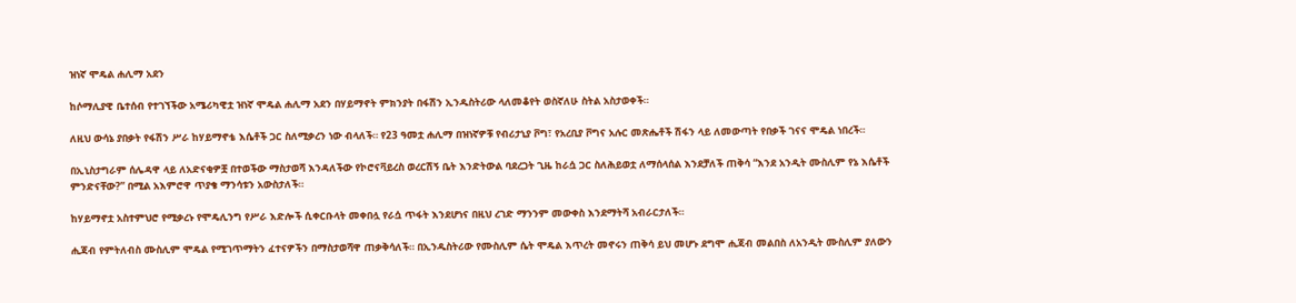ዝነኛ ሞዴል ሐሊማ አደን

ከሶማሊያዊ ቤተሰብ የተገኘችው አሜሪካዊቷ ዝነኛ ሞዴል ሐሊማ አደን በሃይማኖት ምክንያት በፋሽን ኢንዱስትሪው ላለመቆየት ወስኛለሁ ስትል አስታወቀች።

ለዚህ ውሳኔ ያበቃት የፋሽን ሥራ ከሃይማኖቴ እሴቶች ጋር ስለሚቃረን ነው ብላለች። የ23 ዓመቷ ሐሊማ በዝነኛዎቹ የብሪታኒያ ቮግ፣ የአረቢያ ቮግና አሉር መጽሔቶች ሽፋን ላይ ለመውጣት የበቃች ገናና ሞዴል ነበረች።

በኢኒስታግራም ሰሌዳዋ ላይ ለአድናቂዎቿ በተወችው ማስታወሻ እንዳለችው የኮሮናቫይረስ ወረርሽኝ ቤት እንድትውል ባደረጋት ጊዜ ከራሷ ጋር ስለሕይወቷ ለማሰላሰል እንደቻለች ጠቅሳ “እንደ አንዲት ሙስሊም የኔ እሴቶች ምንድናቸው?” በሚል አእምሮዋ ጥያቄ ማንሳቱን አውስታለች።

ከሃይማኖቷ አስተምህሮ የሚቃረኑ የሞዴሊንግ የሥራ እድሎች ሲቀርቡላት መቀበሏ የራሷ ጥፋት እንደሆነና በዚህ ረገድ ማንንም መውቀስ እንደማትሻ አብራርታለች።

ሒጃብ የምትለብስ ሙስሊም ሞዴል የሚገጥማትን ፈተናዎችን በማስታወሻዋ ጠቃቅሳለች። በኢንዱስትሪው የሙስሊም ሴት ሞዴል እጥረት መኖሩን ጠቅሳ ይህ መሆኑ ደግሞ ሒጃብ መልበስ ለአንዲት ሙስሊም ያለውን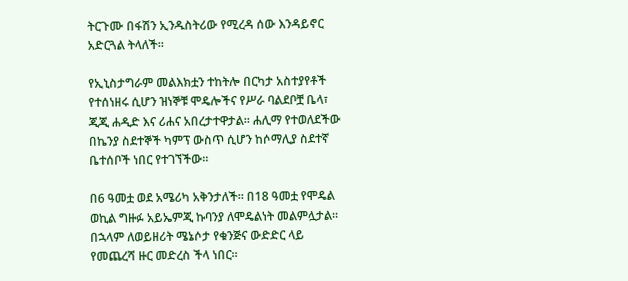ትርጉሙ በፋሽን ኢንዱስትሪው የሚረዳ ሰው እንዳይኖር አድርጓል ትላለች።

የኢኒስታግራም መልእክቷን ተከትሎ በርካታ አስተያየቶች የተሰነዘሩ ሲሆን ዝነኞቹ ሞዴሎችና የሥራ ባልደቦቿ ቤላ፣ ጂጂ ሐዲድ እና ሪሐና አበረታተዋታል። ሐሊማ የተወለደችው በኬንያ ስደተኞች ካምፕ ውስጥ ሲሆን ከሶማሊያ ስደተኛ ቤተሰቦች ነበር የተገኘችው።

በ6 ዓመቷ ወደ አሜሪካ አቅንታለች። በ18 ዓመቷ የሞዴል ወኪል ግዙፉ አይኤምጂ ኩባንያ ለሞዴልነት መልምሏታል። በኋላም ለወይዘሪት ሜኔሶታ የቁንጅና ውድድር ላይ የመጨረሻ ዙር መድረስ ችላ ነበር።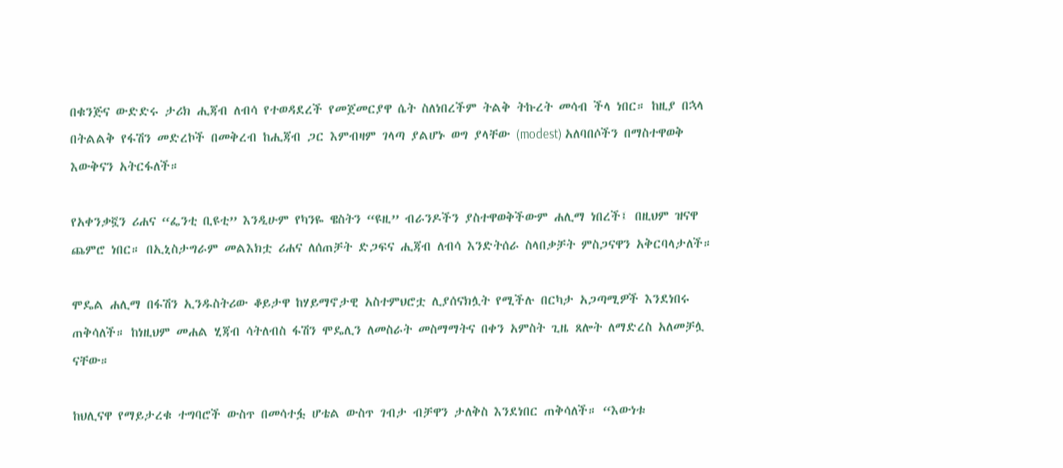በቁንጅና ውድድሩ ታሪክ ሒጃብ ለብሳ የተወዳደረች የመጀመርያዋ ሴት ስለነበረችም ትልቅ ትኩረት መሳብ ችላ ነበር። ከዚያ በኋላ በትልልቅ የፋሽን መድረኮች በመቅረብ ከሒጃብ ጋር እምብዛም ገላጣ ያልሆኑ ወግ ያላቸው (modest) አለባበሶችን በማስተዋወቅ እውቅናን አትርፋለች።

የአቀንቃኟን ሪሐና “ፌንቲ ቢዩቲ” እንዲሁም የካንዬ ዌስትን “ዩዚ” ብራንዶችን ያስተዋወቅችውም ሐሊማ ነበረች፤ በዚህም ዝናዋ ጨምሮ ነበር። በኢኒስታግራም መልእክቷ ሪሐና ለሰጠቻት ድጋፍና ሒጃብ ለብሳ እንድትሰራ ስላበቃቻት ምስጋናዋን አቅርባላታለች።

ሞዴል ሐሊማ በፋሽን ኢንዱስትሪው ቆይታዋ ከሃይማኖታዊ አስተምህሮቷ ሊያሰናክሏት የሚችሉ በርካታ አጋጣሚዎች እንደነበሩ ጠቅሳለች። ከነዚህም መሐል ሂጃብ ሳትለብስ ፋሽን ሞዴሊን ለመስራት መስማማትና በቀን አምስት ጊዜ ጸሎት ለማድረስ አለመቻሏ ናቸው።

ከህሊናዋ የማይታረቁ ተግባሮች ውስጥ በመሳተፏ ሆቴል ውስጥ ገብታ ብቻዋን ታለቅስ እንደነበር ጠቅሳለች። “እውነቱ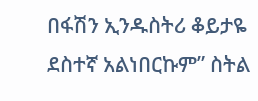በፋሽን ኢንዱስትሪ ቆይታዬ ደስተኛ አልነበርኩም” ስትል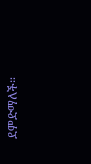ደምድማለች።